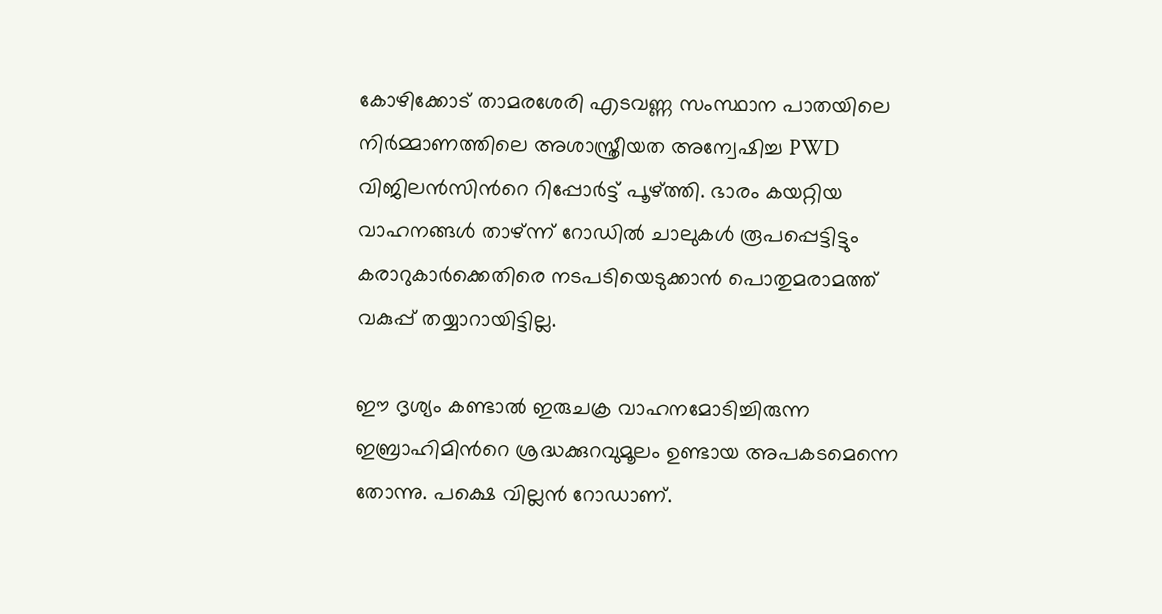കോഴിക്കോട് താമരശേരി എടവണ്ണ സംസ്ഥാന പാതയിലെ നിര്‍മ്മാണത്തിലെ അശാസ്ത്രീയത അന്വേഷിച്ച PWD വിജിലന്‍സിന്‍റെ റിപ്പോര്‍ട്ട് പൂഴ്ത്തി. ഭാരം കയറ്റിയ വാഹനങ്ങള്‍ താഴ്ന്ന് റോഡില്‍ ചാലുകള്‍ രൂപപ്പെട്ടിട്ടും കരാറുകാര്‍ക്കെതിരെ നടപടിയെടുക്കാന്‍ പൊതുമരാമത്ത് വകുപ്പ് തയ്യാറായിട്ടില്ല.

ഈ ദൃശ്യം കണ്ടാല്‍ ഇരുചക്ര വാഹനമോടിച്ചിരുന്ന ഇബ്രാഹിമിന്‍റെ ശ്രദ്ധക്കുറവുമൂലം ഉണ്ടായ അപകടമെന്നെ തോന്നു. പക്ഷെ വില്ലന്‍ റോഡാണ്.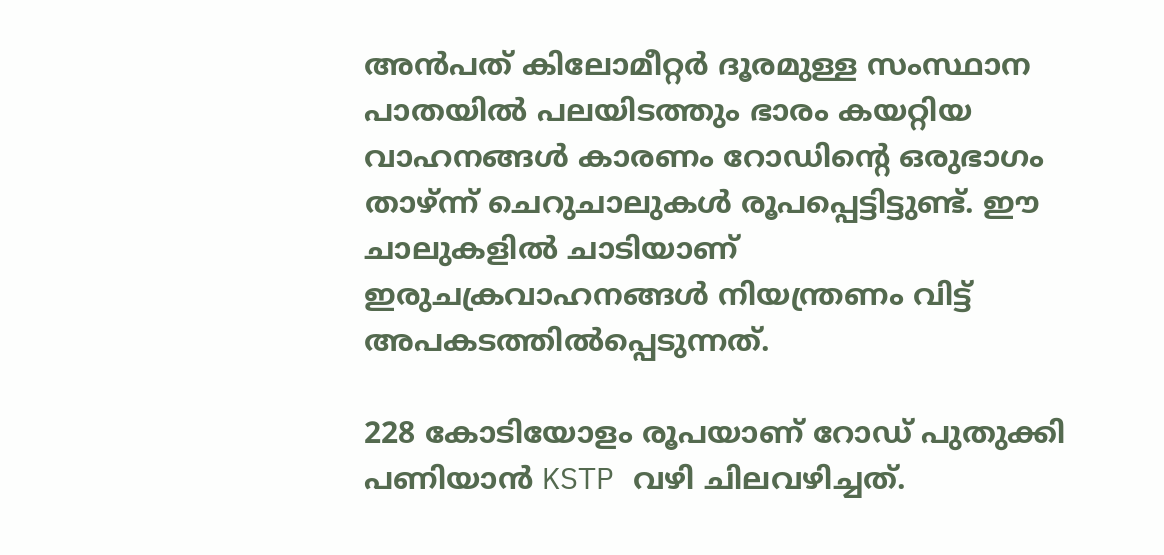അന്‍പത് കിലോമീറ്റര്‍ ദൂരമുള്ള സംസ്ഥാന പാതയില്‍ പലയിടത്തും ഭാരം കയറ്റിയ വാഹനങ്ങള്‍ കാരണം റോഡിന്‍റെ ഒരുഭാഗം താഴ്ന്ന് ചെറുചാലുകള്‍ രൂപപ്പെട്ടിട്ടുണ്ട്. ഈ ചാലുകളില്‍ ചാടിയാണ് ഇരുചക്രവാഹനങ്ങള്‍ നിയന്ത്രണം വിട്ട് അപകടത്തില്‍പ്പെടുന്നത്.

228 കോടിയോളം രൂപയാണ് റോഡ് പുതുക്കി പണിയാന്‍ KSTP വഴി ചിലവഴിച്ചത്.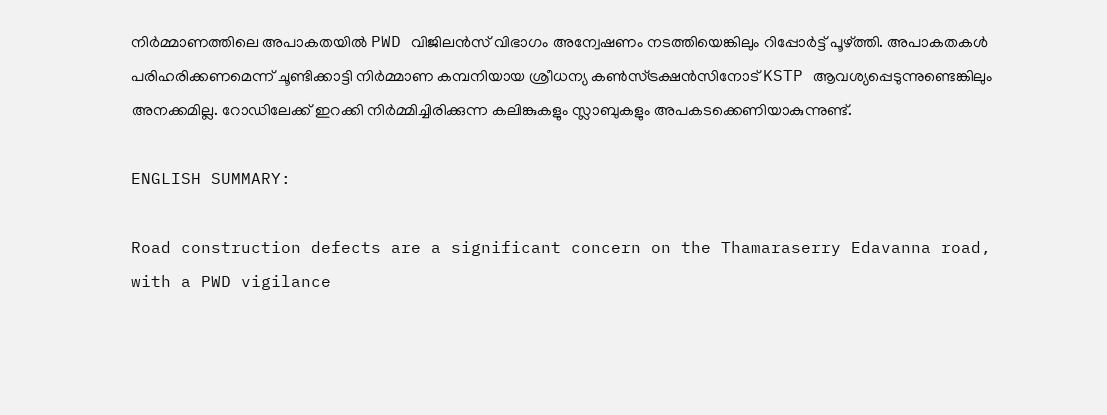നിര്‍മ്മാണത്തിലെ അപാകതയില്‍ PWD വിജിലന്‍സ് വിഭാഗം അന്വേഷണം നടത്തിയെങ്കിലും റിപ്പോര്‍ട്ട് പൂഴ്ത്തി. അപാകതകള്‍ പരിഹരിക്കണമെന്ന് ചൂണ്ടിക്കാട്ടി നിര്‍മ്മാണ കമ്പനിയായ ശ്രീധന്യ കണ്‍സ്ട്രക്ഷന്‍സിനോട് KSTP ആവശ്യപ്പെടുന്നുണ്ടെങ്കിലും അനക്കമില്ല. റോഡിലേക്ക് ഇറക്കി നിര്‍മ്മിച്ചിരിക്കുന്ന കലിങ്കുകളും സ്ലാബുകളും അപകടക്കെണിയാകുന്നുണ്ട്.

ENGLISH SUMMARY:

Road construction defects are a significant concern on the Thamaraserry Edavanna road, with a PWD vigilance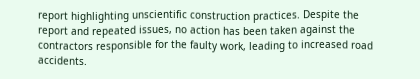report highlighting unscientific construction practices. Despite the report and repeated issues, no action has been taken against the contractors responsible for the faulty work, leading to increased road accidents.